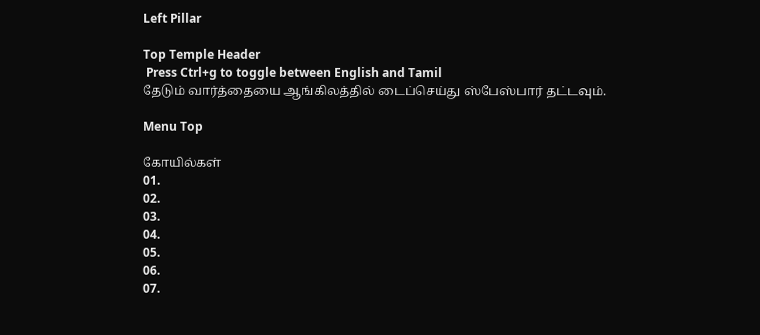Left Pillar

Top Temple Header
 Press Ctrl+g to toggle between English and Tamil
தேடும் வார்த்தையை ஆங்கிலத்தில் டைப்செய்து ஸ்பேஸ்பார் தட்டவும்.

Menu Top

கோயில்கள்
01.
02.
03.
04.
05.
06.
07.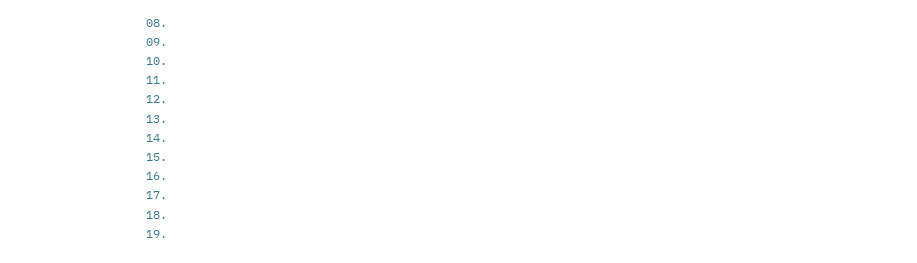08.
09.
10.
11.
12.
13.
14.
15.
16.
17.
18.
19.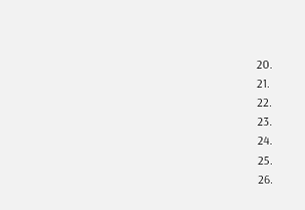20.
21.
22.
23.
24.
25.
26.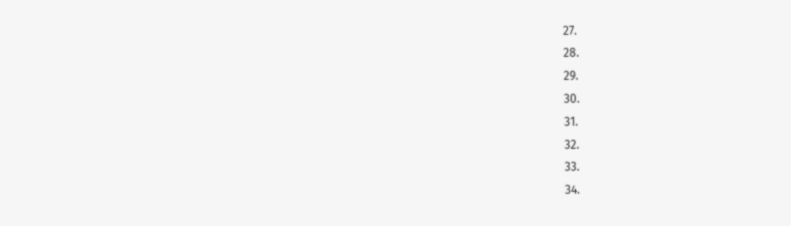27.
28.
29.
30.
31.
32.
33.
34.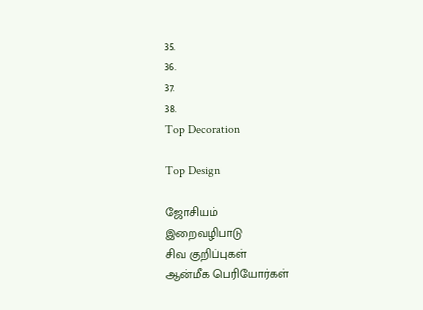35.
36.
37.
38.
Top Decoration

Top Design

ஜோசியம்
இறைவழிபாடு
சிவ குறிப்புகள்
ஆன்மீக பெரியோர்கள்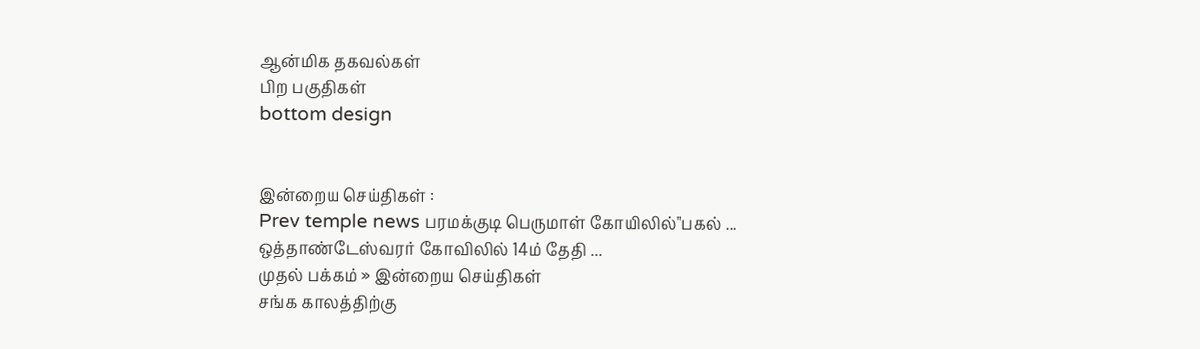ஆன்மிக தகவல்கள்
பிற பகுதிகள்
bottom design


இன்றைய செய்திகள் :
Prev temple news பரமக்குடி பெருமாள் கோயிலில்"பகல் ... ஒத்தாண்டேஸ்வரர் கோவிலில் 14ம் தேதி ...
முதல் பக்கம் » இன்றைய செய்திகள்
சங்க காலத்திற்கு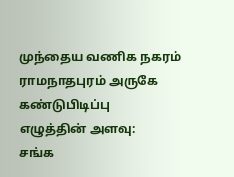முந்தைய வணிக நகரம் ராமநாதபுரம் அருகே கண்டுபிடிப்பு
எழுத்தின் அளவு:
சங்க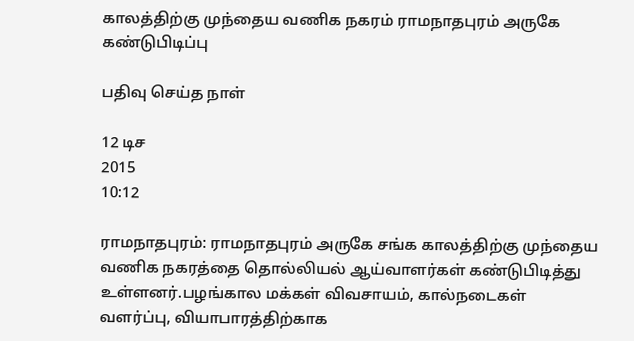காலத்திற்கு முந்தைய வணிக நகரம் ராமநாதபுரம் அருகே கண்டுபிடிப்பு

பதிவு செய்த நாள்

12 டிச
2015
10:12

ராமநாதபுரம்: ராமநாதபுரம் அருகே சங்க காலத்திற்கு முந்தைய வணிக நகரத்தை தொல்லியல் ஆய்வாளர்கள் கண்டுபிடித்து உள்ளனர்.பழங்கால மக்கள் விவசாயம், கால்நடைகள் வளர்ப்பு, வியாபாரத்திற்காக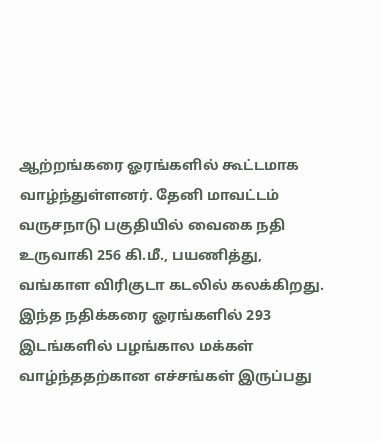ஆற்றங்கரை ஓரங்களில் கூட்டமாக வாழ்ந்துள்ளனர். தேனி மாவட்டம் வருசநாடு பகுதியில் வைகை நதி உருவாகி 256 கி.மீ., பயணித்து, வங்காள விரிகுடா கடலில் கலக்கிறது. இந்த நதிக்கரை ஓரங்களில் 293 இடங்களில் பழங்கால மக்கள் வாழ்ந்ததற்கான எச்சங்கள் இருப்பது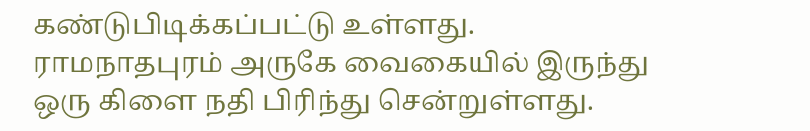கண்டுபிடிக்கப்பட்டு உள்ளது. ராமநாதபுரம் அருகே வைகையில் இருந்து ஒரு கிளை நதி பிரிந்து சென்றுள்ளது.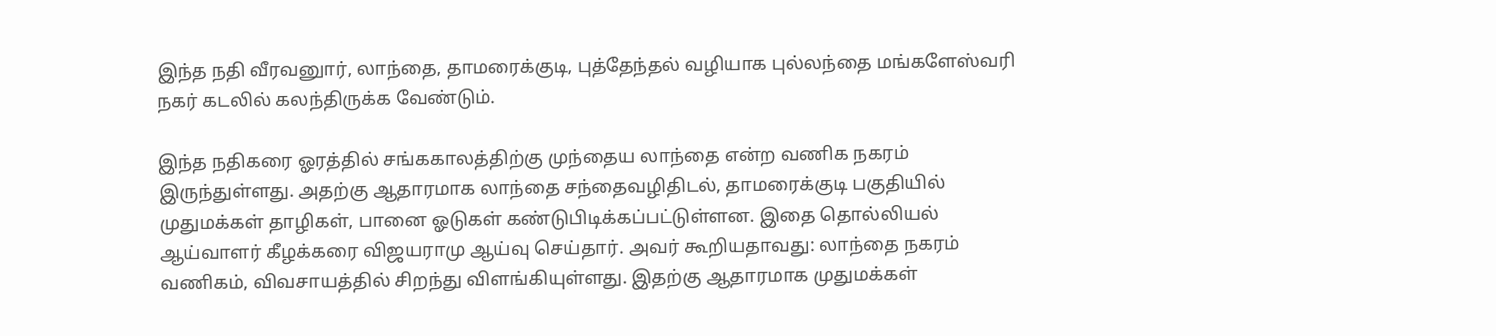இந்த நதி வீரவனுார், லாந்தை, தாமரைக்குடி, புத்தேந்தல் வழியாக புல்லந்தை மங்களேஸ்வரி நகர் கடலில் கலந்திருக்க வேண்டும்.

இந்த நதிகரை ஓரத்தில் சங்ககாலத்திற்கு முந்தைய லாந்தை என்ற வணிக நகரம் இருந்துள்ளது. அதற்கு ஆதாரமாக லாந்தை சந்தைவழிதிடல், தாமரைக்குடி பகுதியில் முதுமக்கள் தாழிகள், பானை ஓடுகள் கண்டுபிடிக்கப்பட்டுள்ளன. இதை தொல்லியல் ஆய்வாளர் கீழக்கரை விஜயராமு ஆய்வு செய்தார். அவர் கூறியதாவது: லாந்தை நகரம் வணிகம், விவசாயத்தில் சிறந்து விளங்கியுள்ளது. இதற்கு ஆதாரமாக முதுமக்கள்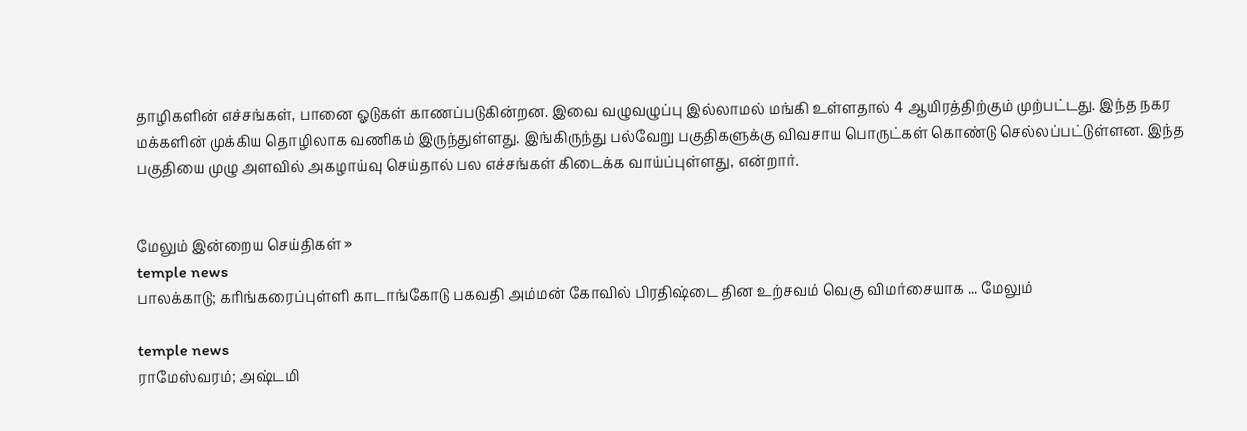தாழிகளின் எச்சங்கள், பானை ஓடுகள் காணப்படுகின்றன. இவை வழுவழுப்பு இல்லாமல் மங்கி உள்ளதால் 4 ஆயிரத்திற்கும் முற்பட்டது. இந்த நகர மக்களின் முக்கிய தொழிலாக வணிகம் இருந்துள்ளது. இங்கிருந்து பல்வேறு பகுதிகளுக்கு விவசாய பொருட்கள் கொண்டு செல்லப்பட்டுள்ளன. இந்த பகுதியை முழு அளவில் அகழாய்வு செய்தால் பல எச்சங்கள் கிடைக்க வாய்ப்புள்ளது, என்றார்.


மேலும் இன்றைய செய்திகள் »
temple news
பாலக்காடு; கரிங்கரைப்புள்ளி காடாங்கோடு பகவதி அம்மன் கோவில் பிரதிஷ்டை தின உற்சவம் வெகு விமர்சையாக ... மேலும்

temple news
ராமேஸ்வரம்; அஷ்டமி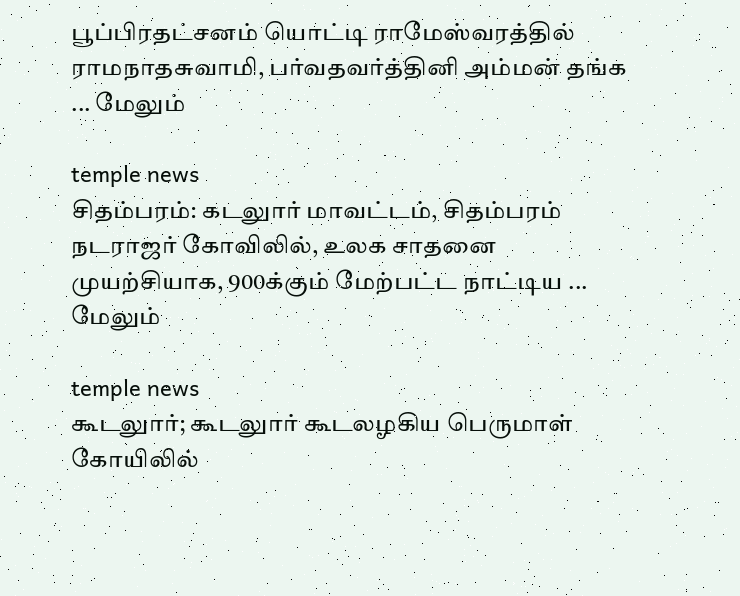பூப்பிரதட்சனம் யொட்டி ராமேஸ்வரத்தில் ராமநாதசுவாமி, பர்வதவர்த்தினி அம்மன் தங்க ... மேலும்

temple news
சிதம்பரம்: கடலுார் மாவட்டம், சிதம்பரம் நடராஜர் கோவிலில், உலக சாதனை முயற்சியாக, 900க்கும் மேற்பட்ட நாட்டிய ... மேலும்

temple news
கூடலுார்; கூடலுார் கூடலழகிய பெருமாள் கோயிலில்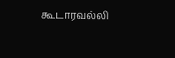கூடாரவல்லி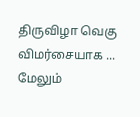திருவிழா வெகு விமர்சையாக ... மேலும்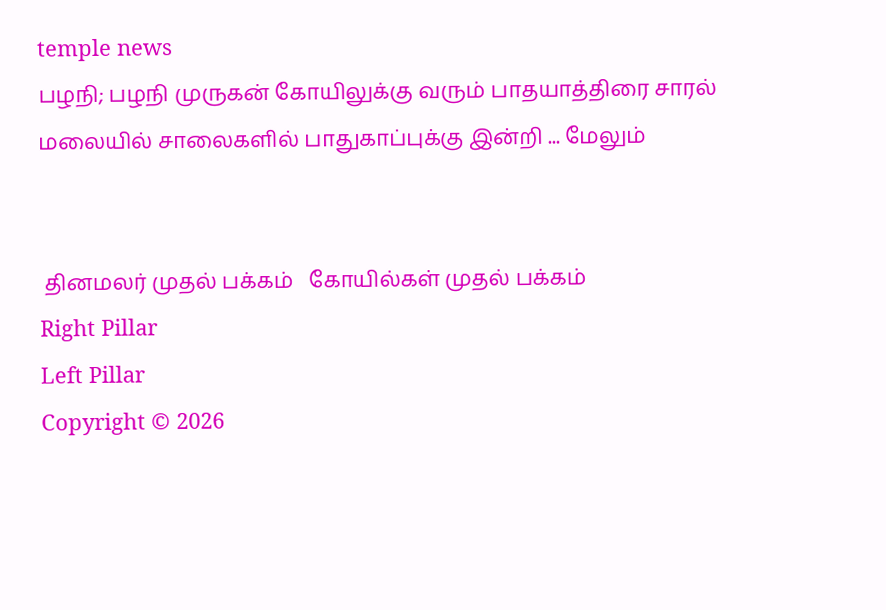temple news
பழநி; பழநி முருகன் கோயிலுக்கு வரும் பாதயாத்திரை சாரல் மலையில் சாலைகளில் பாதுகாப்புக்கு இன்றி ... மேலும்


 தினமலர் முதல் பக்கம்   கோயில்கள் முதல் பக்கம்
Right Pillar
Left Pillar
Copyright © 2026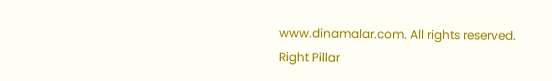www.dinamalar.com. All rights reserved.
Right Pillar